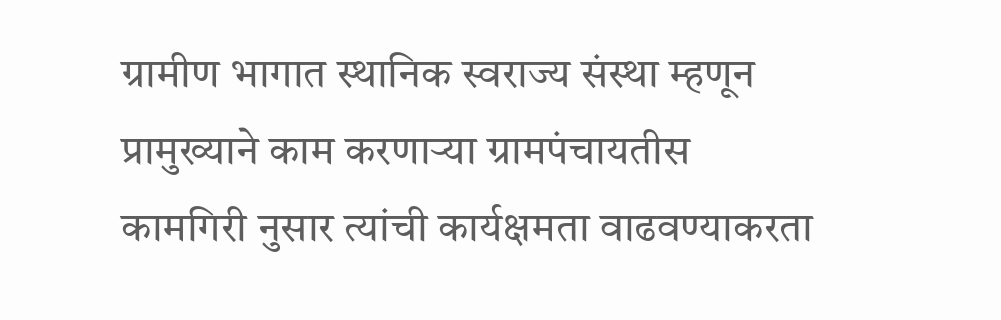ग्रामीण भागात स्थानिक स्वराज्य संस्था म्हणून प्रामुख्याने काम करणाऱ्या ग्रामपंचायतीस कामगिरी नुसार त्यांची कार्यक्षमता वाढवण्याकरता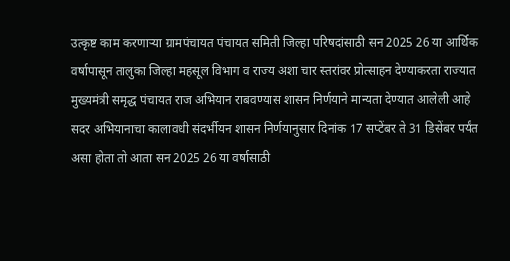उत्कृष्ट काम करणाऱ्या ग्रामपंचायत पंचायत समिती जिल्हा परिषदांसाठी सन 2025 26 या आर्थिक वर्षापासून तालुका जिल्हा महसूल विभाग व राज्य अशा चार स्तरांवर प्रोत्साहन देण्याकरता राज्यात मुख्यमंत्री समृद्ध पंचायत राज अभियान राबवण्यास शासन निर्णयाने मान्यता देण्यात आलेली आहे
सदर अभियानाचा कालावधी संदर्भीयन शासन निर्णयानुसार दिनांक 17 सप्टेंबर ते 31 डिसेंबर पर्यंत असा होता तो आता सन 2025 26 या वर्षासाठी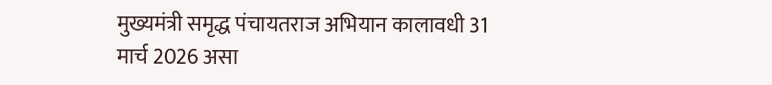मुख्यमंत्री समृद्ध पंचायतराज अभियान कालावधी 31 मार्च 2026 असा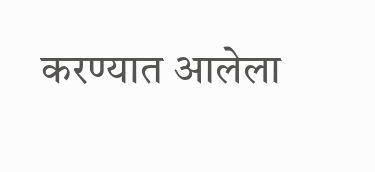करण्यात आलेला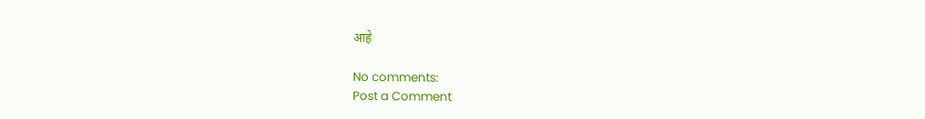आहे

No comments:
Post a Comment